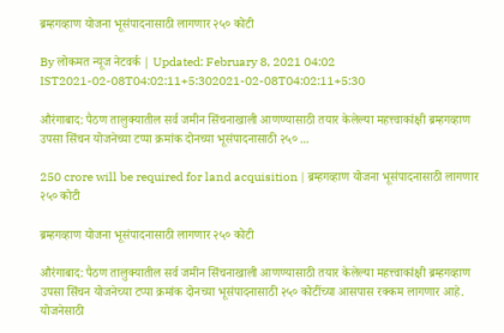ब्रम्हगव्हाण योजना भूसंपादनासाठी लागणार २५० कोटी

By लोकमत न्यूज नेटवर्क | Updated: February 8, 2021 04:02 IST2021-02-08T04:02:11+5:302021-02-08T04:02:11+5:30

औरंगाबाद: पैठण तालुक्यातील सर्व जमीन सिंचनाखाली आणण्यासाठी तयार केलेल्या महत्त्वाकांक्षी ब्रम्हगव्हाण उपसा सिंचन योजनेच्या टप्पा क्रमांक दोनच्या भूसंपादनासाठी २५० ...

250 crore will be required for land acquisition | ब्रम्हगव्हाण योजना भूसंपादनासाठी लागणार २५० कोटी

ब्रम्हगव्हाण योजना भूसंपादनासाठी लागणार २५० कोटी

औरंगाबाद: पैठण तालुक्यातील सर्व जमीन सिंचनाखाली आणण्यासाठी तयार केलेल्या महत्त्वाकांक्षी ब्रम्हगव्हाण उपसा सिंचन योजनेच्या टप्पा क्रमांक दोनच्या भूसंपादनासाठी २५० कोटींच्या आसपास रक्कम लागणार आहे. योजनेसाठी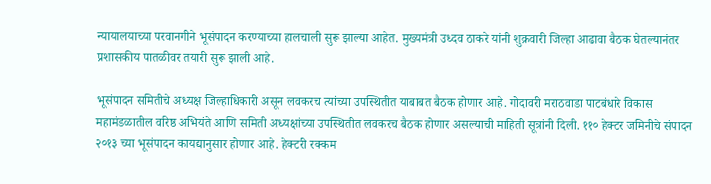न्यायालयाच्या परवानगीने भूसंपादन करण्याच्या हालचाली सुरू झाल्या आहेत. मुख्यमंत्री उध्दव ठाकरे यांनी शुक्रवारी जिल्हा आढावा बैठक घेतल्यानंतर प्रशासकीय पातळीवर तयारी सुरू झाली आहे.

भूसंपादन समितीचे अध्यक्ष जिल्हाधिकारी असून लवकरच त्यांच्या उपस्थितीत याबाबत बैठक होणार आहे. गोदावरी मराठवाडा पाटबंधारे विकास महामंडळातील वरिष्ठ अभियंते आणि समिती अध्यक्षांच्या उपस्थितीत लवकरच बैठक होणार असल्याची माहिती सूत्रांनी दिली. ११० हेक्टर जमिनीचे संपादन २०१३ च्या भूसंपादन कायद्यानुसार होणार आहे. हेक्टरी रक्कम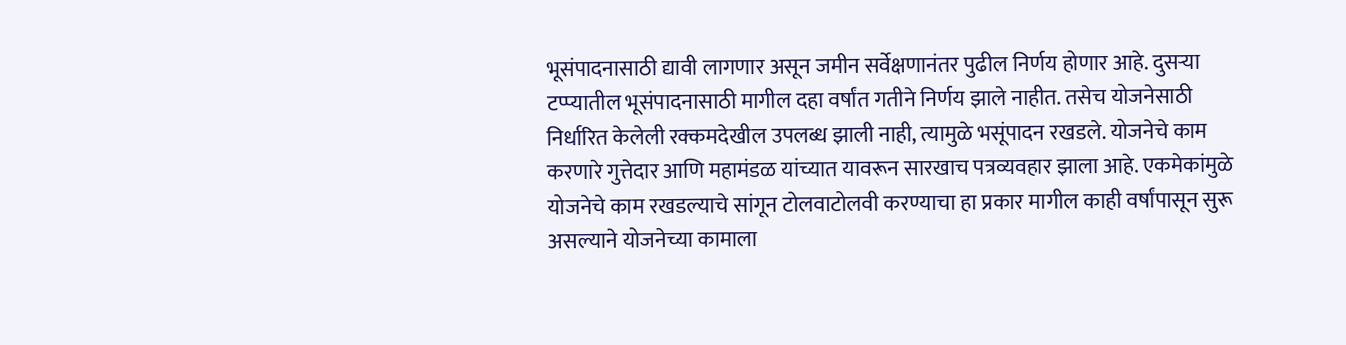भूसंपादनासाठी द्यावी लागणार असून जमीन सर्वेक्षणानंतर पुढील निर्णय होणार आहे. दुसऱ्या टप्प्यातील भूसंपादनासाठी मागील दहा वर्षांत गतीने निर्णय झाले नाहीत. तसेच योजनेसाठी निर्धारित केलेली रक्कमदेखील उपलब्ध झाली नाही, त्यामुळे भसूंपादन रखडले. योजनेचे काम करणारे गुत्तेदार आणि महामंडळ यांच्यात यावरून सारखाच पत्रव्यवहार झाला आहे. एकमेकांमुळे योजनेचे काम रखडल्याचे सांगून टोलवाटोलवी करण्याचा हा प्रकार मागील काही वर्षांपासून सुरू असल्याने योजनेच्या कामाला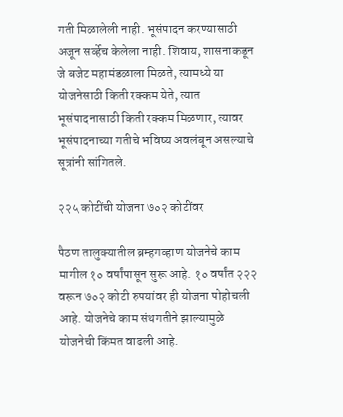गती मिळालेली नाही. भूसंपादन करण्यासाठी अजून सर्व्हेच केलेला नाही. शिवाय, शासनाकडून जे बजेट महामंडळाला मिळते, त्यामध्ये या योजनेसाठी किती रक्कम येते, त्यात भूसंपादनासाठी किती रक्कम मिळणार, त्यावर भूसंपादनाच्या गतीचे भविष्य अवलंबून असल्याचे सूत्रांनी सांगितले.

२२५ कोटींची योजना ७०२ कोटींवर

पैठण तालुक्यातील ब्रम्हगव्हाण योजनेचे काम मागील १० वर्षांपासून सुरू आहे. १० वर्षांत २२२ वरून ७०२ कोटी रुपयांवर ही योजना पोहोचली आहे. योजनेचे काम संथगतीने झाल्यामुळे योजनेची किंमत वाढली आहे.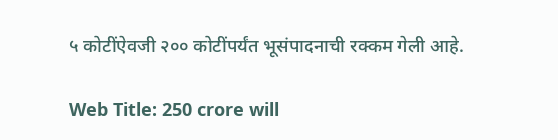५ कोटींऐवजी २०० कोटींपर्यंत भूसंपादनाची रक्कम गेली आहे.

Web Title: 250 crore will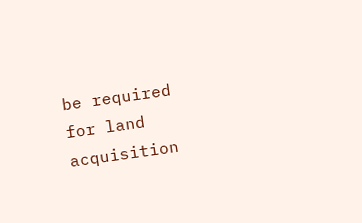be required for land acquisition